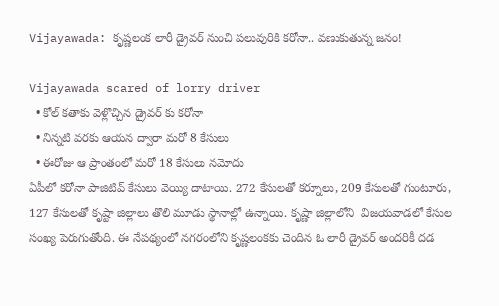Vijayawada: కృష్ణలంక లారీ డ్రైవర్ నుంచి పలువురికి కరోనా.. వణుకుతున్న జనం!

Vijayawada scared of lorry driver
  • కోల్ కతాకు వెళ్లొచ్చిన డ్రైవర్ కు కరోనా
  • నిన్నటి వరకు ఆయన ద్వారా మరో 8 కేసులు
  • ఈరోజు ఆ ప్రాంతంలో మరో 18 కేసులు నమోదు
ఏపీలో కరోనా పాజిటివ్ కేసులు వెయ్యి దాటాయి. 272 కేసులతో కర్నూలు, 209 కేసులతో గుంటూరు, 127 కేసులతో కృష్టా జిల్లాలు తొలి మూడు స్థానాల్లో ఉన్నాయి. కృష్ణా జిల్లాలోని  విజయవాడలో కేసుల సంఖ్య పెరుగుతోంది. ఈ నేపథ్యంలో నగరంలోని కృష్ణలంకకు చెందిన ఓ లారీ డ్రైవర్ అందరికీ దడ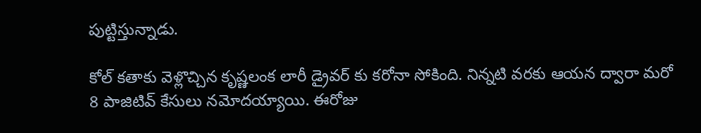పుట్టిస్తున్నాడు.

కోల్ కతాకు వెళ్లొచ్చిన కృష్ణలంక లారీ డ్రైవర్ కు కరోనా సోకింది. నిన్నటి వరకు ఆయన ద్వారా మరో 8 పాజిటివ్ కేసులు నమోదయ్యాయి. ఈరోజు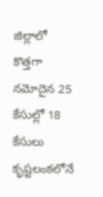జిల్లాలో కొత్తగా నమోదైన 25 కేసుల్లో 18 కేసులు కృష్టలంకలోనే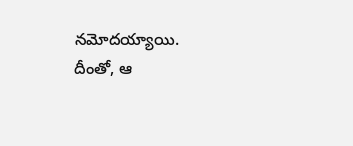నమోదయ్యాయి. దీంతో, ఆ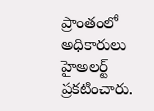ప్రాంతంలో అధికారులు హైఅలర్ట్ ప్రకటించారు.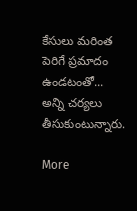కేసులు మరింత పెరిగే ప్రమాదం ఉండటంతో... అన్ని చర్యలు తీసుకుంటున్నారు.

More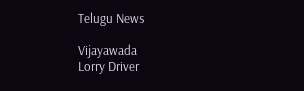Telugu News

Vijayawada
Lorry Driver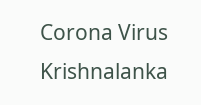Corona Virus
Krishnalanka